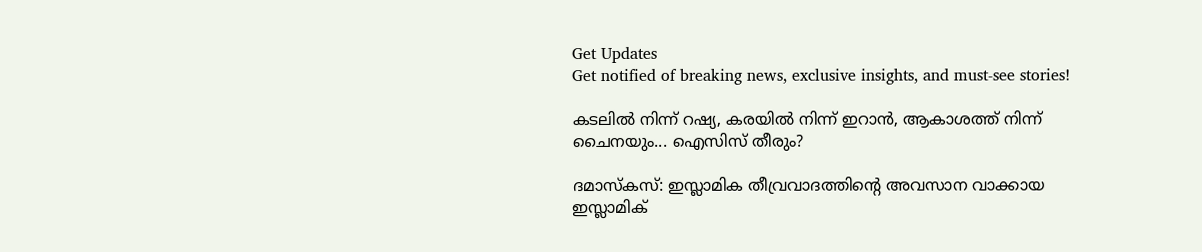Get Updates
Get notified of breaking news, exclusive insights, and must-see stories!

കടലില്‍ നിന്ന് റഷ്യ, കരയില്‍ നിന്ന് ഇറാന്‍, ആകാശത്ത് നിന്ന് ചൈനയും... ഐസിസ് തീരും?

ദമാസ്‌കസ്: ഇസ്ലാമിക തീവ്രവാദത്തിന്റെ അവസാന വാക്കായ ഇസ്ലാമിക്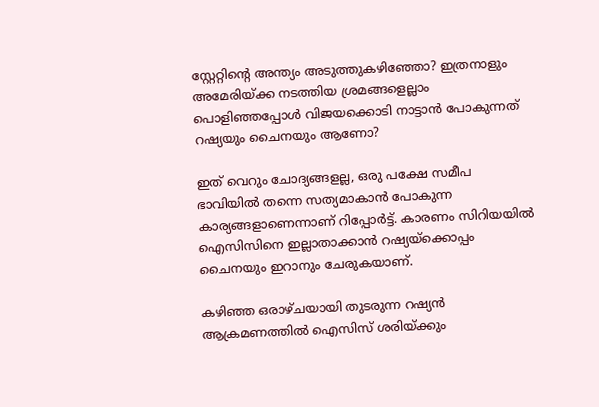സ്റ്റേറ്റിന്റെ അന്ത്യം അടുത്തുകഴിഞ്ഞോ? ഇത്രനാളും അമേരിയ്ക്ക നടത്തിയ ശ്രമങ്ങളെല്ലാം പൊളിഞ്ഞപ്പോള്‍ വിജയക്കൊടി നാട്ടാന്‍ പോകുന്നത് റഷ്യയും ചൈനയും ആണോ?

ഇത് വെറും ചോദ്യങ്ങളല്ല, ഒരു പക്ഷേ സമീപ ഭാവിയില്‍ തന്നെ സത്യമാകാന്‍ പോകുന്ന കാര്യങ്ങളാണെന്നാണ് റിപ്പോര്‍ട്ട്. കാരണം സിറിയയില്‍ ഐസിസിനെ ഇല്ലാതാക്കാന്‍ റഷ്യയ്‌ക്കൊപ്പം ചൈനയും ഇറാനും ചേരുകയാണ്.

കഴിഞ്ഞ ഒരാഴ്ചയായി തുടരുന്ന റഷ്യന്‍ ആക്രമണത്തില്‍ ഐസിസ് ശരിയ്ക്കും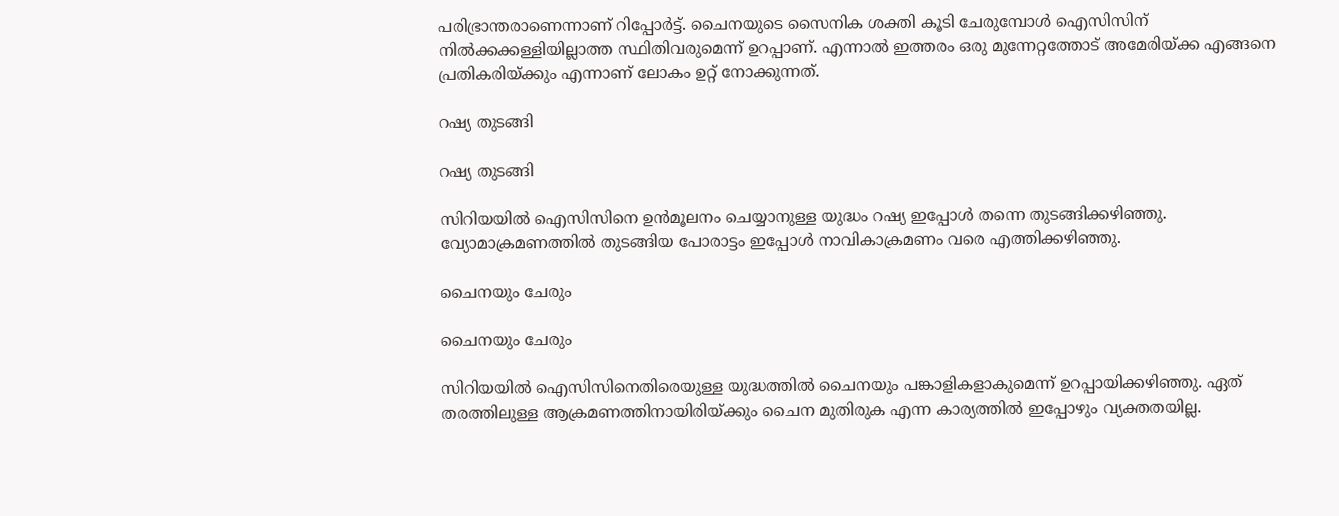പരിഭ്രാന്തരാണെന്നാണ് റിപ്പോര്‍ട്ട്. ചൈനയുടെ സൈനിക ശക്തി കൂടി ചേരുമ്പോള്‍ ഐസിസിന് നില്‍ക്കക്കള്ളിയില്ലാത്ത സ്ഥിതിവരുമെന്ന് ഉറപ്പാണ്. എന്നാല്‍ ഇത്തരം ഒരു മുന്നേറ്റത്തോട് അമേരിയ്ക്ക എങ്ങനെ പ്രതികരിയ്ക്കും എന്നാണ് ലോകം ഉറ്റ് നോക്കുന്നത്.

റഷ്യ തുടങ്ങി

റഷ്യ തുടങ്ങി

സിറിയയില്‍ ഐസിസിനെ ഉന്‍മൂലനം ചെയ്യാനുള്ള യുദ്ധം റഷ്യ ഇപ്പോള്‍ തന്നെ തുടങ്ങിക്കഴിഞ്ഞു. വ്യോമാക്രമണത്തില്‍ തുടങ്ങിയ പോരാട്ടം ഇപ്പോള്‍ നാവികാക്രമണം വരെ എത്തിക്കഴിഞ്ഞു.

ചൈനയും ചേരും

ചൈനയും ചേരും

സിറിയയില്‍ ഐസിസിനെതിരെയുള്ള യുദ്ധത്തില്‍ ചൈനയും പങ്കാളികളാകുമെന്ന് ഉറപ്പായിക്കഴിഞ്ഞു. ഏത് തരത്തിലുള്ള ആക്രമണത്തിനായിരിയ്ക്കും ചൈന മുതിരുക എന്ന കാര്യത്തില്‍ ഇപ്പോഴും വ്യക്തതയില്ല.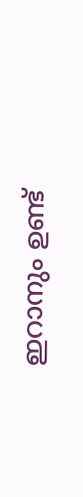ഇറാനും ഉണ്ട്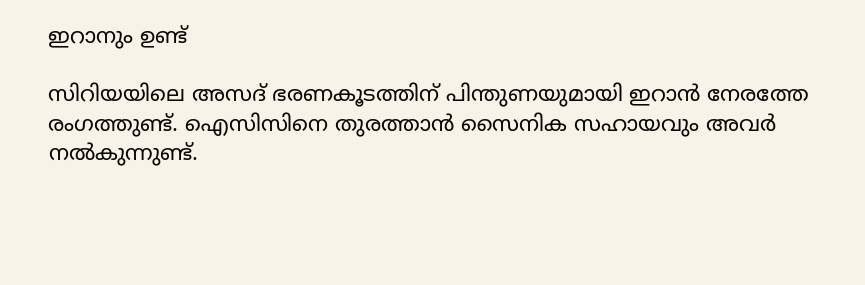ഇറാനും ഉണ്ട്

സിറിയയിലെ അസദ് ഭരണകൂടത്തിന് പിന്തുണയുമായി ഇറാന്‍ നേരത്തേ രംഗത്തുണ്ട്. ഐസിസിനെ തുരത്താന്‍ സൈനിക സഹായവും അവര്‍ നല്‍കുന്നുണ്ട്.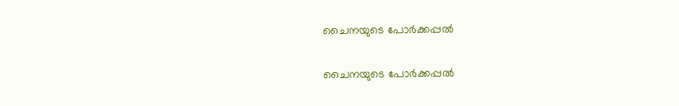ചൈനയുടെ പോര്‍ക്കപ്പല്‍

ചൈനയുടെ പോര്‍ക്കപ്പല്‍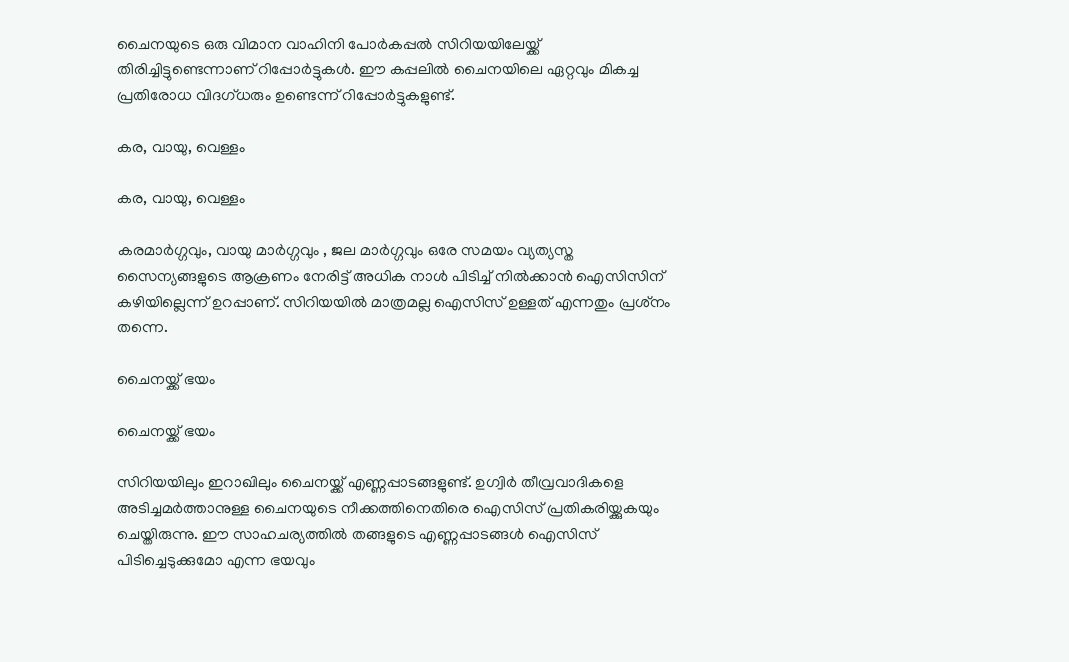ചൈനയുടെ ഒരു വിമാന വാഹിനി പോര്‍കപ്പല്‍ സിറിയയിലേയ്ക്ക് തിരിച്ചിട്ടുണ്ടെന്നാണ് റിപ്പോര്‍ട്ടുകള്‍. ഈ കപ്പലില്‍ ചൈനയിലെ ഏറ്റവും മികച്ച പ്രതിരോധ വിദഗ്ധരും ഉണ്ടെന്ന് റിപ്പോര്‍ട്ടുകളുണ്ട്.

കര, വായു, വെള്ളം

കര, വായു, വെള്ളം

കരമാര്‍ഗ്ഗവും, വായു മാര്‍ഗ്ഗവും , ജല മാര്‍ഗ്ഗവും ഒരേ സമയം വ്യത്യസ്ത സൈന്യങ്ങളുടെ ആക്രണം നേരിട്ട് അധിക നാള്‍ പിടിച്ച് നില്‍ക്കാന്‍ ഐസിസിന് കഴിയില്ലെന്ന് ഉറപ്പാണ്. സിറിയയില്‍ മാത്രമല്ല ഐസിസ് ഉള്ളത് എന്നതും പ്രശ്‌നം തന്നെ.

ചൈനയ്ക്ക് ഭയം

ചൈനയ്ക്ക് ഭയം

സിറിയയിലും ഇറാഖിലും ചൈനയ്ക്ക് എണ്ണപ്പാടങ്ങളുണ്ട്. ഉഗ്വിര്‍ തീവ്രവാദികളെ അടിച്ചമര്‍ത്താനുള്ള ചൈനയുടെ നീക്കത്തിനെതിരെ ഐസിസ് പ്രതികരിയ്ക്കുകയും ചെയ്തിരുന്നു. ഈ സാഹചര്യത്തില്‍ തങ്ങളുടെ എണ്ണപ്പാടങ്ങള്‍ ഐസിസ് പിടിച്ചെടുക്കുമോ എന്ന ഭയവും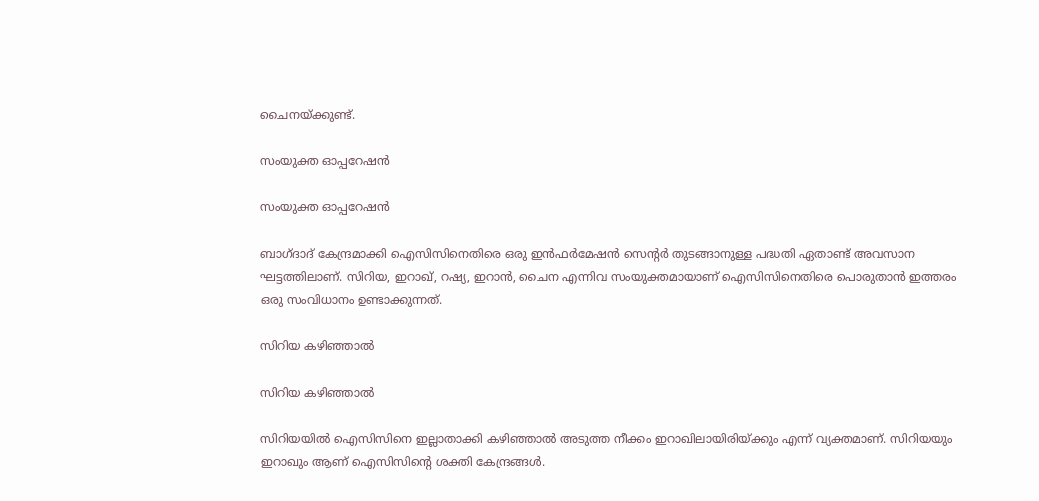ചൈനയ്ക്കുണ്ട്.

സംയുക്ത ഓപ്പറേഷന്‍

സംയുക്ത ഓപ്പറേഷന്‍

ബാഗ്ദാദ് കേന്ദ്രമാക്കി ഐസിസിനെതിരെ ഒരു ഇന്‍ഫര്‍മേഷന്‍ സെന്റര്‍ തുടങ്ങാനുള്ള പദ്ധതി ഏതാണ്ട് അവസാന ഘട്ടത്തിലാണ്. സിറിയ, ഇറാഖ്, റഷ്യ, ഇറാന്‍, ചൈന എന്നിവ സംയുക്തമായാണ് ഐസിസിനെതിരെ പൊരുതാന്‍ ഇത്തരം ഒരു സംവിധാനം ഉണ്ടാക്കുന്നത്.

സിറിയ കഴിഞ്ഞാല്‍

സിറിയ കഴിഞ്ഞാല്‍

സിറിയയില്‍ ഐസിസിനെ ഇല്ലാതാക്കി കഴിഞ്ഞാല്‍ അടുത്ത നീക്കം ഇറാഖിലായിരിയ്ക്കും എന്ന് വ്യക്തമാണ്. സിറിയയും ഇറാഖും ആണ് ഐസിസിന്റെ ശക്തി കേന്ദ്രങ്ങള്‍.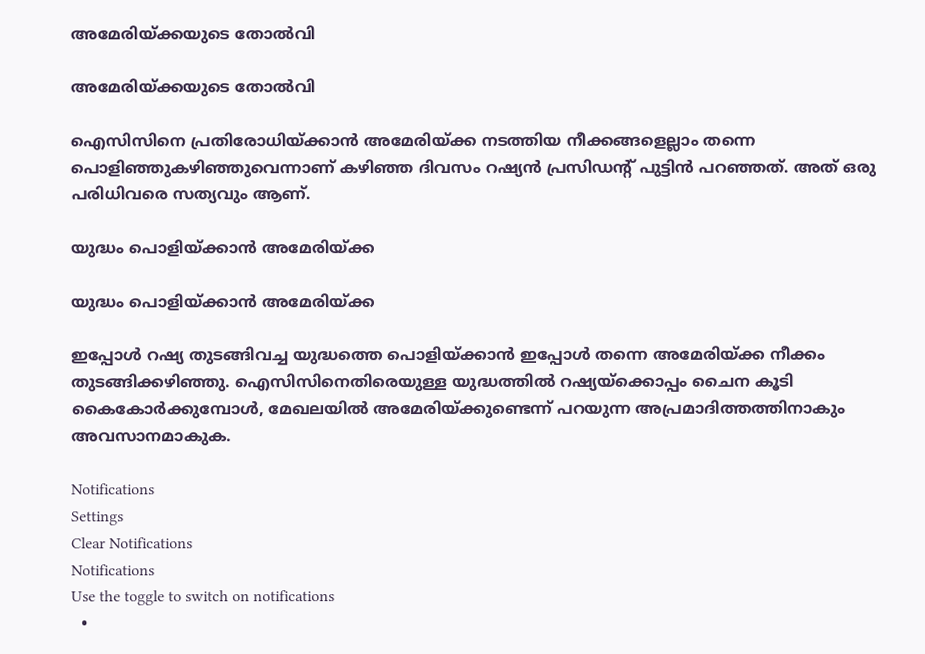അമേരിയ്ക്കയുടെ തോല്‍വി

അമേരിയ്ക്കയുടെ തോല്‍വി

ഐസിസിനെ പ്രതിരോധിയ്ക്കാന്‍ അമേരിയ്ക്ക നടത്തിയ നീക്കങ്ങളെല്ലാം തന്നെ പൊളിഞ്ഞുകഴിഞ്ഞുവെന്നാണ് കഴിഞ്ഞ ദിവസം റഷ്യന്‍ പ്രസിഡന്റ് പുട്ടിന്‍ പറഞ്ഞത്. അത് ഒരു പരിധിവരെ സത്യവും ആണ്.

യുദ്ധം പൊളിയ്ക്കാന്‍ അമേരിയ്ക്ക

യുദ്ധം പൊളിയ്ക്കാന്‍ അമേരിയ്ക്ക

ഇപ്പോള്‍ റഷ്യ തുടങ്ങിവച്ച യുദ്ധത്തെ പൊളിയ്ക്കാന്‍ ഇപ്പോള്‍ തന്നെ അമേരിയ്ക്ക നീക്കം തുടങ്ങിക്കഴിഞ്ഞു. ഐസിസിനെതിരെയുള്ള യുദ്ധത്തില്‍ റഷ്യയ്‌ക്കൊപ്പം ചൈന കൂടി കൈകോര്‍ക്കുമ്പോള്‍, മേഖലയില്‍ അമേരിയ്ക്കുണ്ടെന്ന് പറയുന്ന അപ്രമാദിത്തത്തിനാകും അവസാനമാകുക.

Notifications
Settings
Clear Notifications
Notifications
Use the toggle to switch on notifications
  •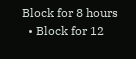Block for 8 hours
  • Block for 12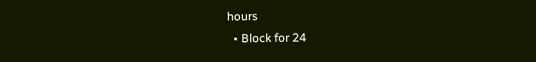hours
  • Block for 24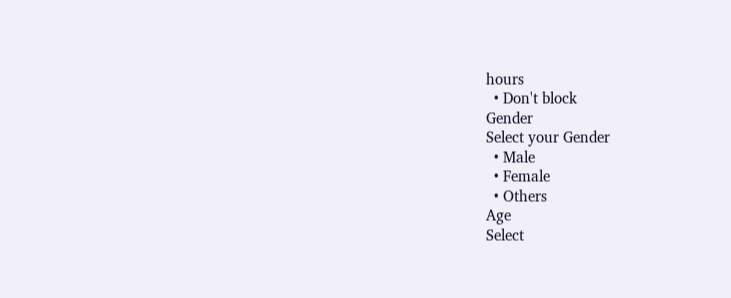hours
  • Don't block
Gender
Select your Gender
  • Male
  • Female
  • Others
Age
Select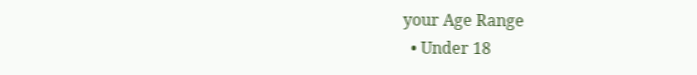your Age Range
  • Under 18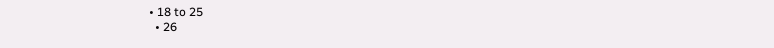• 18 to 25
  • 26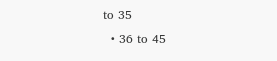to 35
  • 36 to 45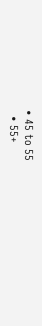• 45 to 55
  • 55+